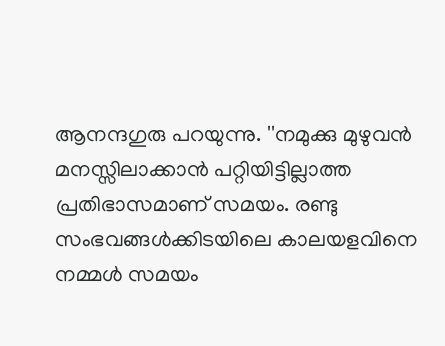ആനന്ദഗുരു പറയുന്നു. ''നമുക്കു മുഴുവൻ മനസ്സിലാക്കാൻ പറ്റിയിട്ടില്ലാത്ത പ്രതിഭാസമാണ് സമയം. രണ്ടു സംഭവങ്ങൾക്കിടയിലെ കാലയളവിനെ നമ്മൾ സമയം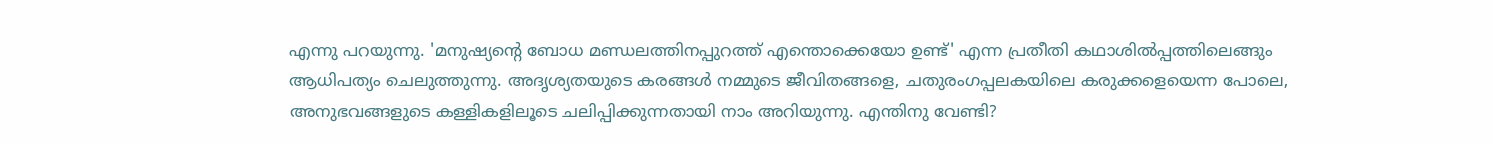എന്നു പറയുന്നു. 'മനുഷ്യന്റെ ബോധ മണ്ഡലത്തിനപ്പുറത്ത് എന്തൊക്കെയോ ഉണ്ട്' എന്ന പ്രതീതി കഥാശിൽപ്പത്തിലെങ്ങും ആധിപത്യം ചെലുത്തുന്നു. അദൃശ്യതയുടെ കരങ്ങൾ നമ്മുടെ ജീവിതങ്ങളെ, ചതുരംഗപ്പലകയിലെ കരുക്കളെയെന്ന പോലെ, അനുഭവങ്ങളുടെ കള്ളികളിലൂടെ ചലിപ്പിക്കുന്നതായി നാം അറിയുന്നു. എന്തിനു വേണ്ടി?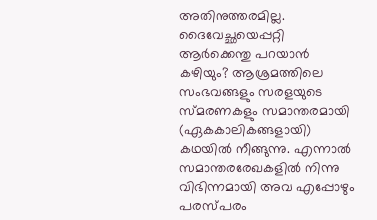അതിനുത്തരമില്ല. ദൈവേച്ഛയെപ്പറ്റി ആർക്കെന്തു പറയാൻ കഴിയും? ആശ്രമത്തിലെ സംഭവങ്ങളും സരളയുടെ സ്മരണകളും സമാന്തരമായി (ഏകകാലികങ്ങളായി) കഥയിൽ നീങ്ങുന്നു. എന്നാൽ സമാന്തരരേഖകളിൽ നിന്നു വിഭിന്നമായി അവ എപ്പോഴും പരസ്പരം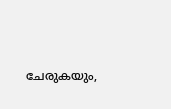ചേരുകയും,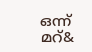ഒന്ന് മറ്&